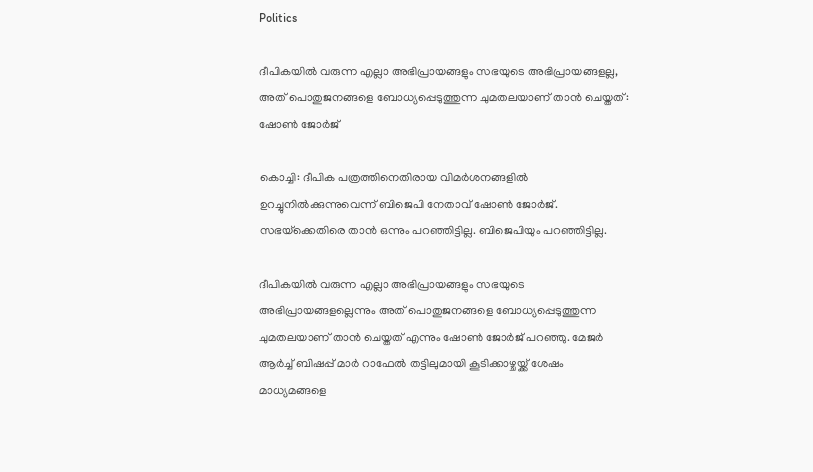Politics

ദീപികയിൽ വരുന്ന എല്ലാ അഭിപ്രായങ്ങളും സഭയുടെ അഭിപ്രായങ്ങളല്ല, അത് പൊതുജനങ്ങളെ ബോധ്യപ്പെടുത്തുന്ന ചുമതലയാണ് താൻ ചെയ്തത്: ഷോൺ ജോർജ്

കൊച്ചി: ദീപിക പത്രത്തിനെതിരായ വിമർശനങ്ങളിൽ ഉറച്ചുനിൽക്കുന്നുവെന്ന് ബിജെപി നേതാവ് ഷോൺ ജോർജ്. സഭയ്‌ക്കെതിരെ താൻ ഒന്നും പറഞ്ഞിട്ടില്ല. ബിജെപിയും പറഞ്ഞിട്ടില്ല.

ദീപികയിൽ വരുന്ന എല്ലാ അഭിപ്രായങ്ങളും സഭയുടെ അഭിപ്രായങ്ങളല്ലെന്നും അത് പൊതുജനങ്ങളെ ബോധ്യപ്പെടുത്തുന്ന ചുമതലയാണ് താൻ ചെയ്തത് എന്നും ഷോൺ ജോർജ് പറഞ്ഞു. മേജർ ആർച്ച് ബിഷപ്പ് മാർ റാഫേൽ തട്ടിലുമായി കൂടിക്കാഴ്ചയ്ക്ക് ശേഷം മാധ്യമങ്ങളെ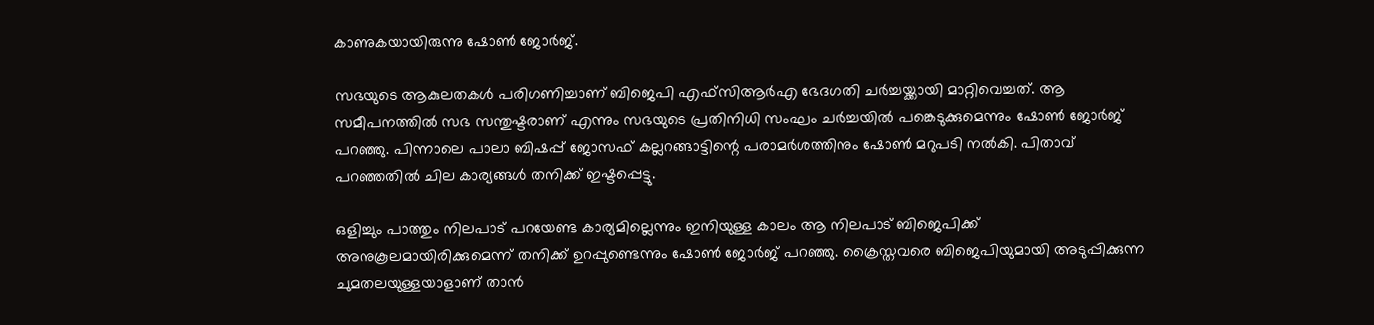കാണുകയായിരുന്നു ഷോൺ ജോർജ്.

സഭയുടെ ആകുലതകൾ പരിഗണിച്ചാണ് ബിജെപി എഫ്‌സിആർഎ ഭേദഗതി ചർച്ചയ്ക്കായി മാറ്റിവെച്ചത്. ആ സമീപനത്തിൽ സഭ സന്തുഷ്ടരാണ് എന്നും സഭയുടെ പ്രതിനിധി സംഘം ചർച്ചയിൽ പങ്കെടുക്കുമെന്നും ഷോൺ ജോർജ് പറഞ്ഞു. പിന്നാലെ പാലാ ബിഷപ്പ് ജോസഫ് കല്ലറങ്ങാട്ടിന്റെ പരാമർശത്തിനും ഷോൺ മറുപടി നൽകി. പിതാവ് പറഞ്ഞതിൽ ചില കാര്യങ്ങൾ തനിക്ക് ഇഷ്ടപ്പെട്ടു.

ഒളിച്ചും പാത്തും നിലപാട് പറയേണ്ട കാര്യമില്ലെന്നും ഇനിയുള്ള കാലം ആ നിലപാട് ബിജെപിക്ക് അനുകൂലമായിരിക്കുമെന്ന് തനിക്ക് ഉറപ്പുണ്ടെന്നും ഷോൺ ജോർജ് പറഞ്ഞു. ക്രൈസ്തവരെ ബിജെപിയുമായി അടുപ്പിക്കുന്ന ചുമതലയുള്ളയാളാണ് താൻ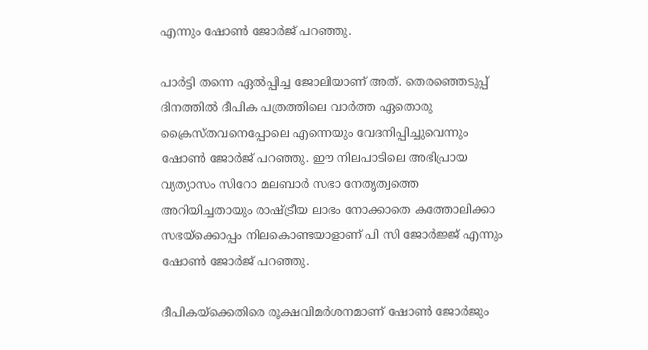എന്നും ഷോൺ ജോർജ് പറഞ്ഞു.

പാർട്ടി തന്നെ ഏൽപ്പിച്ച ജോലിയാണ് അത്. തെരഞ്ഞെടുപ്പ് ദിനത്തിൽ ദീപിക പത്രത്തിലെ വാർത്ത ഏതൊരു ക്രൈസ്തവനെപ്പോലെ എന്നെയും വേദനിപ്പിച്ചുവെന്നും ഷോൺ ജോർജ് പറഞ്ഞു. ഈ നിലപാടിലെ അഭിപ്രായ വ്യത്യാസം സിറോ മലബാർ സഭാ നേതൃത്വത്തെ അറിയിച്ചതായും രാഷ്‌ട്രീയ ലാഭം നോക്കാതെ കത്തോലിക്കാ സഭയ്ക്കൊപ്പം നിലകൊണ്ടയാളാണ് പി സി ജോർജ്ജ് എന്നും ഷോൺ ജോർജ് പറഞ്ഞു.

ദീപികയ്‌ക്കെതിരെ രൂക്ഷവിമർശനമാണ് ഷോൺ ജോർജും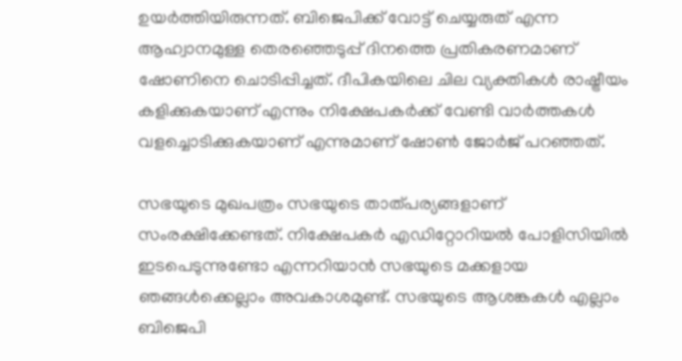ഉയർത്തിയിരുന്നത്. ബിജെപിക്ക് വോട്ട് ചെയ്യരുത് എന്ന ആഹ്വാനമുള്ള തെരഞ്ഞെടുപ്പ് ദിനത്തെ പ്രതികരണമാണ് ഷോണിനെ ചൊടിപ്പിച്ചത്. ദീപികയിലെ ചില വ്യക്തികൾ രാഷ്ട്രീയം കളിക്കുകയാണ് എന്നും നിക്ഷേപകർക്ക് വേണ്ടി വാർത്തകൾ വളച്ചൊടിക്കുകയാണ് എന്നുമാണ് ഷോൺ ജോർജ് പറഞ്ഞത്.

സഭയുടെ മുഖപത്രം സഭയുടെ താത്പര്യങ്ങളാണ് സംരക്ഷിക്കേണ്ടത്. നിക്ഷേപകർ എഡിറ്റോറിയൽ പോളിസിയിൽ ഇടപെടുന്നുണ്ടോ എന്നറിയാൻ സഭയുടെ മക്കളായ ഞങ്ങൾക്കെല്ലാം അവകാശമുണ്ട്. സഭയുടെ ആശങ്കകൾ എല്ലാം ബിജെപി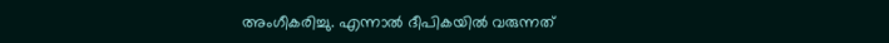അംഗീകരിച്ചു. എന്നാൽ ദീപികയിൽ വരുന്നത്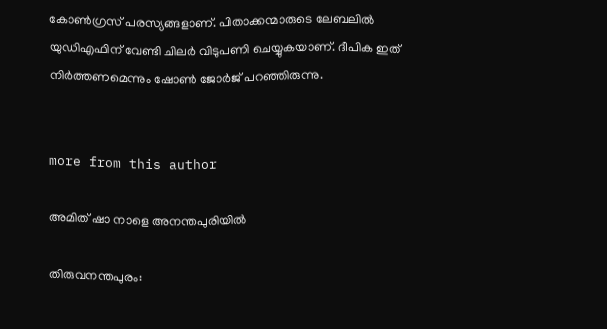കോൺഗ്രസ് പരസ്യങ്ങളാണ്. പിതാക്കന്മാരുടെ ലേബലിൽ യുഡിഎഫിന് വേണ്ടി ചിലർ വിടുപണി ചെയ്യുകയാണ്. ദീപിക ഇത് നിർത്തണമെന്നും ഷോൺ ജോർജ് പറഞ്ഞിരുന്നു.


more from this author

അമിത് ഷാ നാളെ അനന്തപുരിയിൽ

തിരുവനന്തപുരം: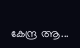കേന്ദ്ര ആ...